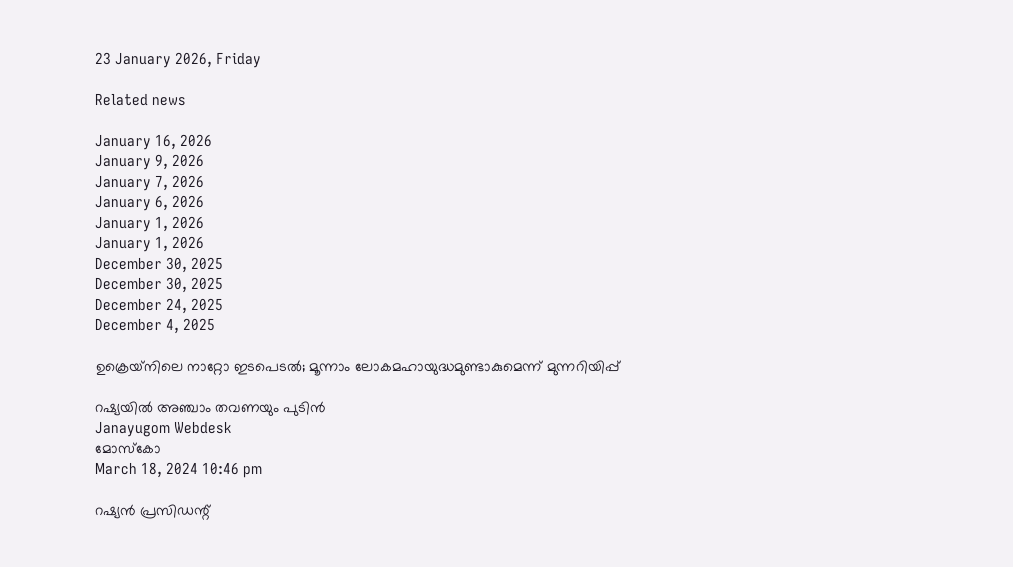23 January 2026, Friday

Related news

January 16, 2026
January 9, 2026
January 7, 2026
January 6, 2026
January 1, 2026
January 1, 2026
December 30, 2025
December 30, 2025
December 24, 2025
December 4, 2025

ഉക്രെയ‍്നിലെ നാറ്റോ ഇടപെടല്‍; മൂന്നാം ലോകമഹായുദ്ധമുണ്ടാകുമെന്ന് മുന്നറിയിപ്പ്

റഷ്യയില്‍ അഞ്ചാം തവണയും പുടിന്‍
Janayugom Webdesk
മോസ്കോ
March 18, 2024 10:46 pm

റഷ്യന്‍ പ്രസിഡന്റ്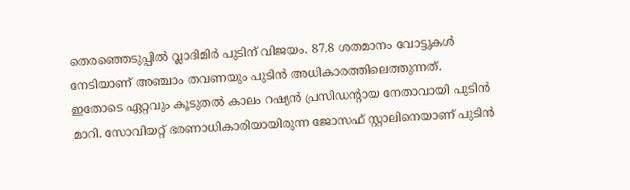തെരഞ്ഞെടുപ്പി‍ല്‍ വ്ലാദിമിര്‍ പുടിന് വിജയം. 87.8 ശതമാനം വോട്ടുകള്‍ നേടിയാണ് അഞ്ചാം തവണയും പുടിന്‍ അധികാരത്തിലെത്തുന്നത്.
ഇതോടെ ഏറ്റവും കൂടുതല്‍ കാലം റഷ്യന്‍ പ്രസിഡന്റായ നേതാവായി പുടിന്‍ മാറി. സോവിയറ്റ് ഭരണാധികാരിയായിരുന്ന ജോസഫ് സ്റ്റാലിനെയാണ് പുടിന്‍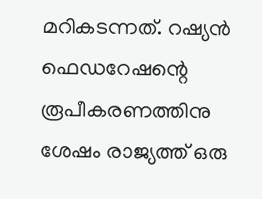മറികടന്നത്. റഷ്യന്‍ ഫെഡറേഷന്റെ രൂപീകരണത്തിനു ശേഷം രാജ്യത്ത് ഒരു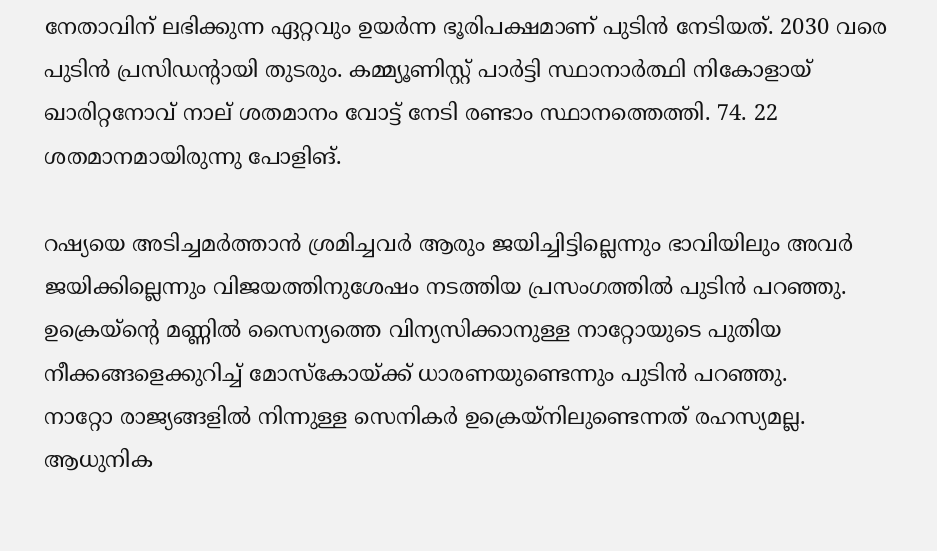നേതാവിന് ലഭിക്കുന്ന ഏറ്റവും ഉയര്‍ന്ന ഭൂരിപക്ഷമാണ് പുടിന്‍ നേടിയത്. 2030 വരെ പുടിന്‍ പ്രസി‍ഡന്റായി തുടരും. കമ്മ്യൂണിസ്റ്റ് പാര്‍ട്ടി സ്ഥാനാര്‍ത്ഥി നികോളായ് ഖാരിറ്റനോവ് നാല് ശതമാനം വോട്ട് നേടി രണ്ടാം സ്ഥാനത്തെത്തി. 74. 22 ശതമാനമായിരുന്നു പോളിങ്.

റഷ്യയെ അടിച്ചമര്‍ത്താന്‍ ശ്രമിച്ചവര്‍ ആരും ജയിച്ചിട്ടില്ലെന്നും ഭാവിയിലും അവര്‍ ജയിക്കില്ലെന്നും വിജയത്തിനുശേഷം നടത്തിയ പ്രസംഗത്തില്‍ പുടിന്‍ പറഞ്ഞു. ഉക്രെയ‍്ന്റെ മണ്ണില്‍ സൈന്യത്തെ വിന്യസിക്കാനുള്ള നാറ്റോയുടെ പുതിയ നീക്കങ്ങളെക്കുറിച്ച് മോസ്കോയ്ക്ക് ധാരണയുണ്ടെന്നും പുടിന്‍ പറഞ്ഞു.
നാറ്റോ രാജ്യങ്ങളില്‍ നിന്നുള്ള സെനികര്‍ ഉക്രെയ‍്നിലുണ്ടെന്നത് രഹസ്യമല്ല. ആധുനിക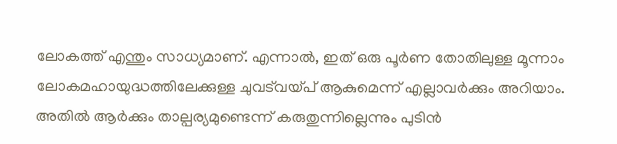ലോകത്ത് എന്തും സാധ്യമാണ്. എന്നാല്‍, ഇത് ഒരു പൂര്‍ണ തോതിലുള്ള മൂന്നാം ലോകമഹായുദ്ധത്തിലേക്കുള്ള ചുവട്‍വയ്പ് ആകുമെന്ന് എല്ലാവര്‍ക്കും അറിയാം. അതില്‍ ആര്‍ക്കും താല്പര്യമുണ്ടെന്ന് കരുതുന്നില്ലെന്നും പുടിന്‍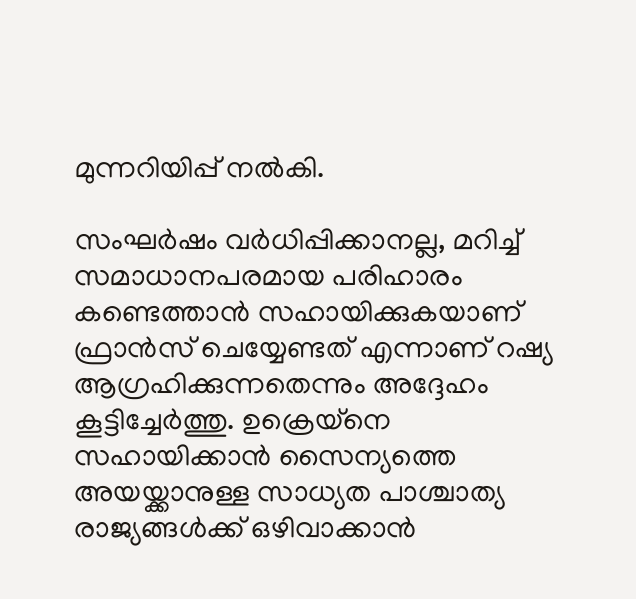മുന്നറിയിപ്പ് നല്‍കി.

സംഘര്‍ഷം വര്‍ധിപ്പിക്കാനല്ല, മറിച്ച് സമാധാനപരമായ പരിഹാരം കണ്ടെത്താന്‍ സഹായിക്കുകയാണ് ഫ്രാന്‍സ് ചെയ്യേണ്ടത് എന്നാണ് റഷ്യ ആഗ്രഹിക്കുന്നതെന്നും അദ്ദേഹം കൂട്ടിച്ചേര്‍ത്തു. ഉക്രെയ‍്നെ സഹായിക്കാന്‍ സൈന്യത്തെ അയയ്ക്കാനുള്ള സാധ്യത പാശ്ചാത്യ രാജ്യങ്ങള്‍ക്ക് ഒഴിവാക്കാന്‍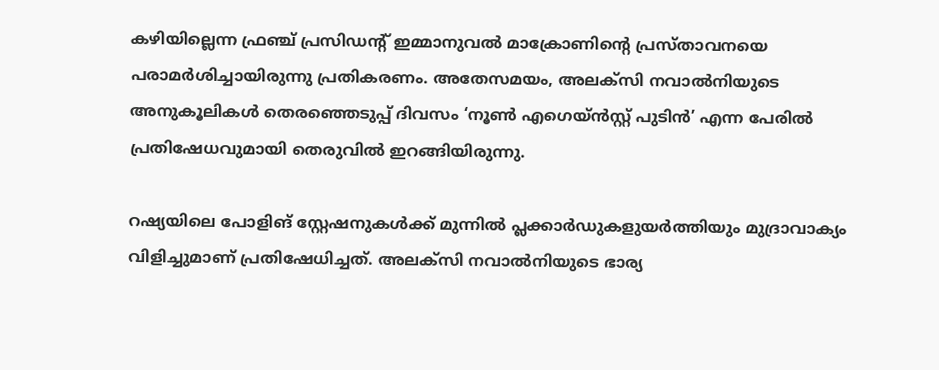കഴിയില്ലെന്ന ഫ്രഞ്ച് പ്രസിഡന്റ് ഇമ്മാനുവല്‍ മാക്രോണിന്റെ പ്രസ്താവനയെ പരാമര്‍ശിച്ചായിരുന്നു പ്രതികരണം. അതേസമയം, അലക്സി നവാൽനിയുടെ അനുകൂലികള്‍ തെരഞ്ഞെടുപ്പ് ദിവസം ‘നൂൺ എഗെയ്ൻസ്റ്റ് പുടിൻ’ എന്ന പേരില്‍ പ്രതിഷേധവുമായി തെരുവില്‍ ഇറങ്ങിയിരുന്നു.

റഷ്യയിലെ പോളിങ് സ്റ്റേഷനുകൾക്ക് മുന്നിൽ പ്ലക്കാർഡുകളുയർത്തിയും മുദ്രാവാക്യം വിളിച്ചുമാണ് പ്രതിഷേധിച്ചത്. അലക്സി നവാൽനിയുടെ ഭാര്യ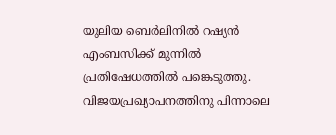യുലിയ ബെർലിനിൽ റഷ്യൻ എംബസിക്ക് മുന്നിൽ പ്രതിഷേധത്തിൽ പങ്കെടുത്തു. വിജയപ്രഖ്യാപനത്തിനു പിന്നാലെ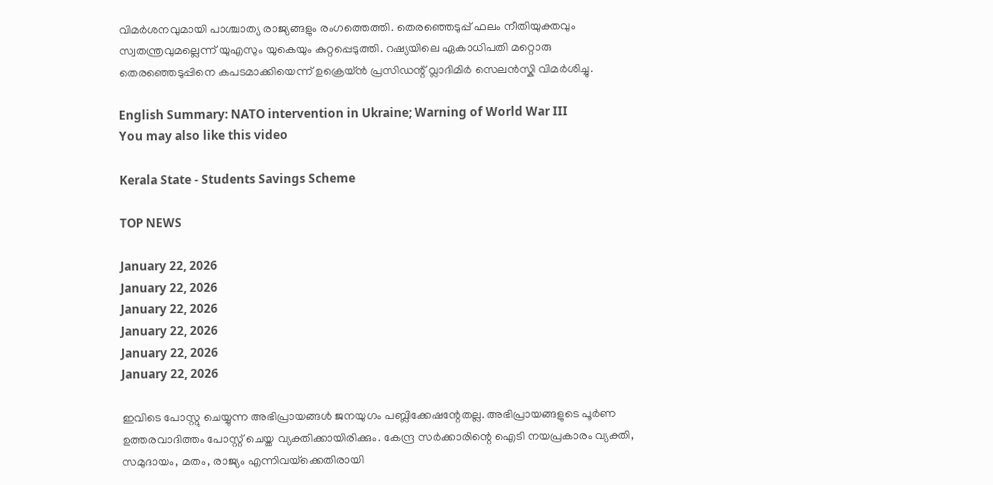വിമര്‍ശനവുമായി പാശ്ചാത്യ രാജ്യങ്ങളും രംഗത്തെത്തി. തെരഞ്ഞെടുപ്പ് ഫലം നീതിയുക്തവും സ്വതന്ത്രവുമല്ലെന്ന് യുഎസും യുകെയും കുറ്റപ്പെടുത്തി. റഷ്യയിലെ ഏകാധിപതി മറ്റൊരു തെരഞ്ഞെടുപ്പിനെ കപടമാക്കിയെന്ന് ഉക്രെയ്ന്‍ പ്രസിഡന്റ് വ്ലാദിമിര്‍ സെലന്‍സ്കി വിമര്‍ശിച്ചു.

English Summary: NATO intervention in Ukraine; Warning of World War III
You may also like this video

Kerala State - Students Savings Scheme

TOP NEWS

January 22, 2026
January 22, 2026
January 22, 2026
January 22, 2026
January 22, 2026
January 22, 2026

ഇവിടെ പോസ്റ്റു ചെയ്യുന്ന അഭിപ്രായങ്ങള്‍ ജനയുഗം പബ്ലിക്കേഷന്റേതല്ല. അഭിപ്രായങ്ങളുടെ പൂര്‍ണ ഉത്തരവാദിത്തം പോസ്റ്റ് ചെയ്ത വ്യക്തിക്കായിരിക്കും. കേന്ദ്ര സര്‍ക്കാരിന്റെ ഐടി നയപ്രകാരം വ്യക്തി, സമുദായം, മതം, രാജ്യം എന്നിവയ്‌ക്കെതിരായി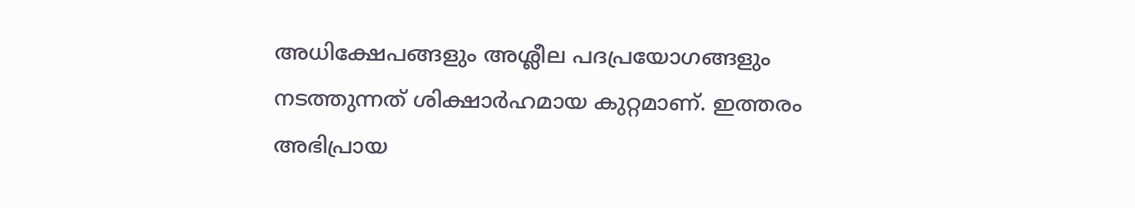അധിക്ഷേപങ്ങളും അശ്ലീല പദപ്രയോഗങ്ങളും നടത്തുന്നത് ശിക്ഷാര്‍ഹമായ കുറ്റമാണ്. ഇത്തരം അഭിപ്രായ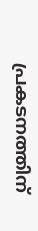പ്രകടനത്തിന്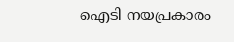ഐടി നയപ്രകാരം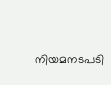നിയമനടപടി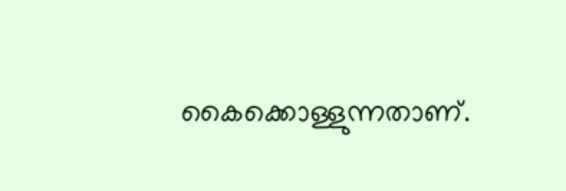കൈക്കൊള്ളുന്നതാണ്.